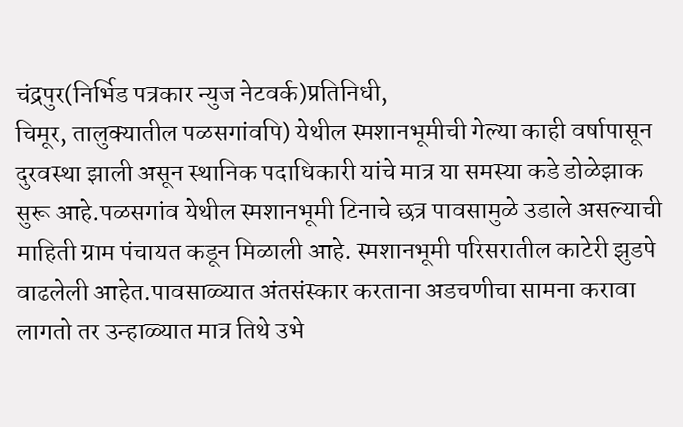चंद्रपुर(निर्भिड पत्रकार न्युज नेटवर्क)प्रतिनिधी,
चिमूर, तालुक्यातील पळसगांवपि) येथील स्मशानभूमीची गेल्या काही वर्षापासून दुरवस्था झाली असून स्थानिक पदाधिकारी यांचे मात्र या समस्या कडे डोळेझाक सुरू आहे.पळसगांव येथील स्मशानभूमी टिनाचे छत्र पावसामुळे उडाले असल्याची माहिती ग्राम पंचायत कडून मिळाली आहे. स्मशानभूमी परिसरातील काटेरी झुडपे वाढलेली आहेत.पावसाळ्यात अंतसंस्कार करताना अडचणीचा सामना करावा लागतो तर उन्हाळ्यात मात्र तिथे उभे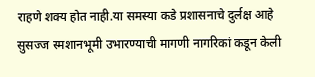राहणे शक्य होत नाही.या समस्या कडे प्रशासनाचे दुर्लक्ष आहे सुसज्ज स्मशानभूमी उभारण्याची मागणी नागरिकां कडून केली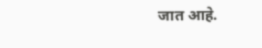जात आहे.